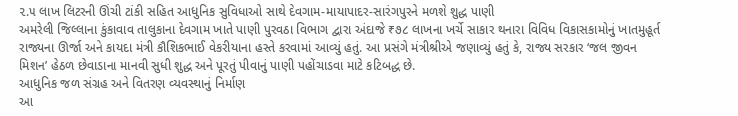૨.૫ લાખ લિટરની ઊંચી ટાંકી સહિત આધુનિક સુવિધાઓ સાથે દેવગામ-માયાપાદર-સારંગપુરને મળશે શુદ્ધ પાણી
અમરેલી જિલ્લાના કુંકાવાવ તાલુકાના દેવગામ ખાતે પાણી પુરવઠા વિભાગ દ્વારા અંદાજે ₹૭૮ લાખના ખર્ચે સાકાર થનારા વિવિધ વિકાસકામોનું ખાતમુહૂર્ત રાજ્યના ઊર્જા અને કાયદા મંત્રી કૌશિકભાઈ વેકરીયાના હસ્તે કરવામાં આવ્યું હતું. આ પ્રસંગે મંત્રીશ્રીએ જણાવ્યું હતું કે, રાજ્ય સરકાર ‘જલ જીવન મિશન’ હેઠળ છેવાડાના માનવી સુધી શુદ્ધ અને પૂરતું પીવાનું પાણી પહોંચાડવા માટે કટિબદ્ધ છે.
આધુનિક જળ સંગ્રહ અને વિતરણ વ્યવસ્થાનું નિર્માણ
આ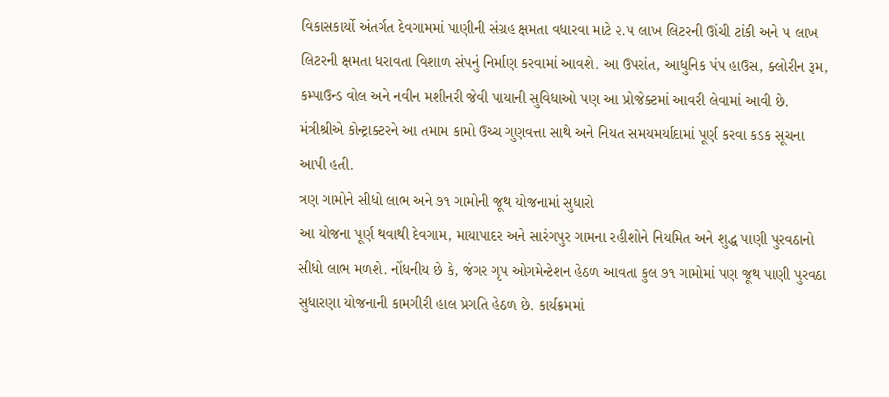વિકાસકાર્યો અંતર્ગત દેવગામમાં પાણીની સંગ્રહ ક્ષમતા વધારવા માટે ૨.૫ લાખ લિટરની ઊંચી ટાંકી અને ૫ લાખ લિટરની ક્ષમતા ધરાવતા વિશાળ સંપનું નિર્માણ કરવામાં આવશે. આ ઉપરાંત, આધુનિક પંપ હાઉસ, ક્લોરીન રૂમ, કમ્પાઉન્ડ વોલ અને નવીન મશીનરી જેવી પાયાની સુવિધાઓ પણ આ પ્રોજેક્ટમાં આવરી લેવામાં આવી છે. મંત્રીશ્રીએ કોન્ટ્રાક્ટરને આ તમામ કામો ઉચ્ચ ગુણવત્તા સાથે અને નિયત સમયમર્યાદામાં પૂર્ણ કરવા કડક સૂચના આપી હતી.
ત્રણ ગામોને સીધો લાભ અને ૭૧ ગામોની જૂથ યોજનામાં સુધારો
આ યોજના પૂર્ણ થવાથી દેવગામ, માયાપાદર અને સારંગપુર ગામના રહીશોને નિયમિત અને શુદ્ધ પાણી પુરવઠાનો સીધો લાભ મળશે. નોંધનીય છે કે, જંગર ગૃપ ઓગમેન્ટેશન હેઠળ આવતા કુલ ૭૧ ગામોમાં પણ જૂથ પાણી પુરવઠા સુધારણા યોજનાની કામગીરી હાલ પ્રગતિ હેઠળ છે. કાર્યક્રમમાં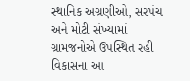સ્થાનિક અગ્રણીઓ, સરપંચ અને મોટી સંખ્યામાં ગ્રામજનોએ ઉપસ્થિત રહી વિકાસના આ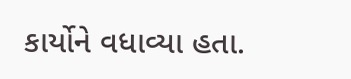કાર્યોને વધાવ્યા હતા.